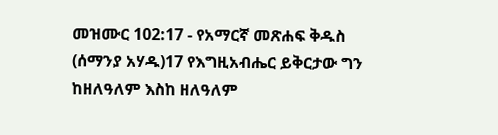መዝሙር 102:17 - የአማርኛ መጽሐፍ ቅዱስ (ሰማንያ አሃዱ)17 የእግዚአብሔር ይቅርታው ግን ከዘለዓለም እስከ ዘለዓለም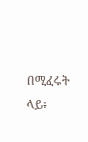በሚፈሩት ላይ፥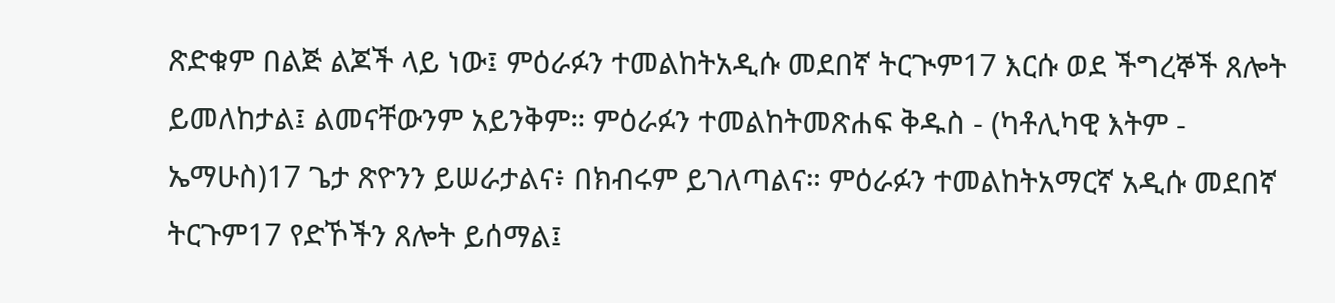ጽድቁም በልጅ ልጆች ላይ ነው፤ ምዕራፉን ተመልከትአዲሱ መደበኛ ትርጒም17 እርሱ ወደ ችግረኞች ጸሎት ይመለከታል፤ ልመናቸውንም አይንቅም። ምዕራፉን ተመልከትመጽሐፍ ቅዱስ - (ካቶሊካዊ እትም - ኤማሁስ)17 ጌታ ጽዮንን ይሠራታልና፥ በክብሩም ይገለጣልና። ምዕራፉን ተመልከትአማርኛ አዲሱ መደበኛ ትርጉም17 የድኾችን ጸሎት ይሰማል፤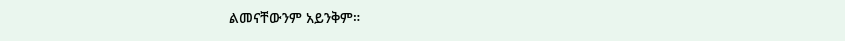ልመናቸውንም አይንቅም።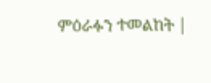ምዕራፉን ተመልከት |